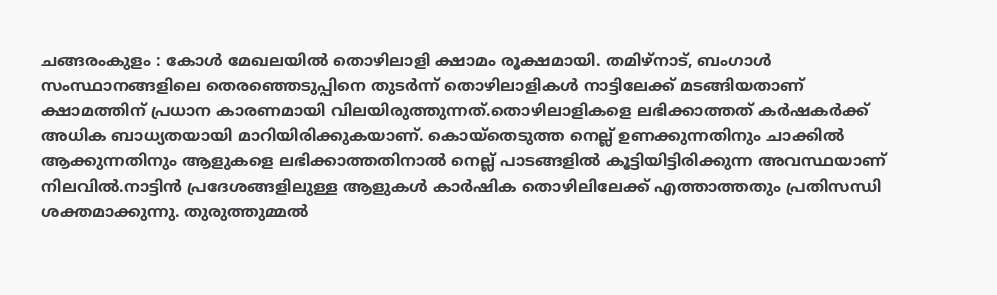ചങ്ങരംകുളം : കോൾ മേഖലയിൽ തൊഴിലാളി ക്ഷാമം രൂക്ഷമായി. തമിഴ്നാട്, ബംഗാൾ സംസ്ഥാനങ്ങളിലെ തെരഞ്ഞെടുപ്പിനെ തുടർന്ന് തൊഴിലാളികൾ നാട്ടിലേക്ക് മടങ്ങിയതാണ് ക്ഷാമത്തിന് പ്രധാന കാരണമായി വിലയിരുത്തുന്നത്.തൊഴിലാളികളെ ലഭിക്കാത്തത് കർഷകർക്ക് അധിക ബാധ്യതയായി മാറിയിരിക്കുകയാണ്. കൊയ്തെടുത്ത നെല്ല് ഉണക്കുന്നതിനും ചാക്കിൽ ആക്കുന്നതിനും ആളുകളെ ലഭിക്കാത്തതിനാൽ നെല്ല് പാടങ്ങളിൽ കൂട്ടിയിട്ടിരിക്കുന്ന അവസ്ഥയാണ് നിലവിൽ.നാട്ടിൻ പ്രദേശങ്ങളിലുള്ള ആളുകൾ കാർഷിക തൊഴിലിലേക്ക് എത്താത്തതും പ്രതിസന്ധി ശക്തമാക്കുന്നു. തുരുത്തുമ്മൽ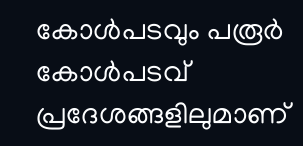കോൾപടവും പരൂർ കോൾപടവ് പ്രദേശങ്ങളിലുമാണ്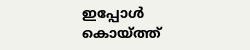ഇപ്പോൾ കൊയ്ത്ത്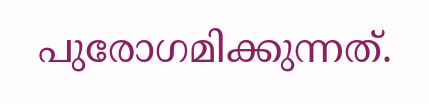പുരോഗമിക്കുന്നത്.